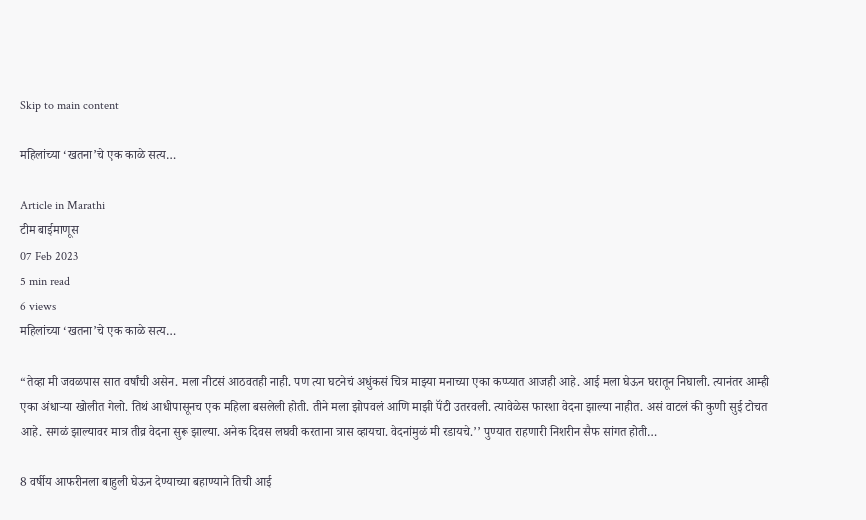Skip to main content

महिलांच्या ‘खतना’चे एक काळे सत्य…

Article in Marathi
टीम बाईमाणूस
07 Feb 2023
5 min read
6 views
महिलांच्या ‘खतना’चे एक काळे सत्य…

“तेव्हा मी जवळपास सात वर्षांची असेन. मला नीटसं आठवतही नाही. पण त्या घटनेचं अधुंकसं चित्र माझ्या मनाच्या एका कप्प्यात आजही आहे. आई मला घेऊन घरातून निघाली. त्यानंतर आम्ही एका अंधाऱ्या खोलीत गेलो. तिथं आधीपासूनच एक महिला बसलेली होती. तीने मला झोपवलं आणि माझी पॅंटी उतरवली. त्यावेळेस फारशा वेदना झाल्या नाहीत. असं वाटलं की कुणी सुई टोचत आहे. सगळं झाल्यावर मात्र तीव्र वेदना सुरू झाल्या. अनेक दिवस लघवी करताना त्रास व्हायचा. वेदनांमुळं मी रडायचे.’’ पुण्यात राहणारी निशरीन सैफ सांगत होती…

8 वर्षीय आफरीनला बाहुली घेऊन देण्याच्या बहाण्याने तिची आई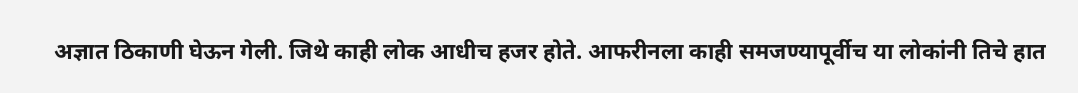अज्ञात ठिकाणी घेऊन गेली. जिथे काही लोक आधीच हजर होते. आफरीनला काही समजण्यापूर्वीच या लोकांनी तिचे हात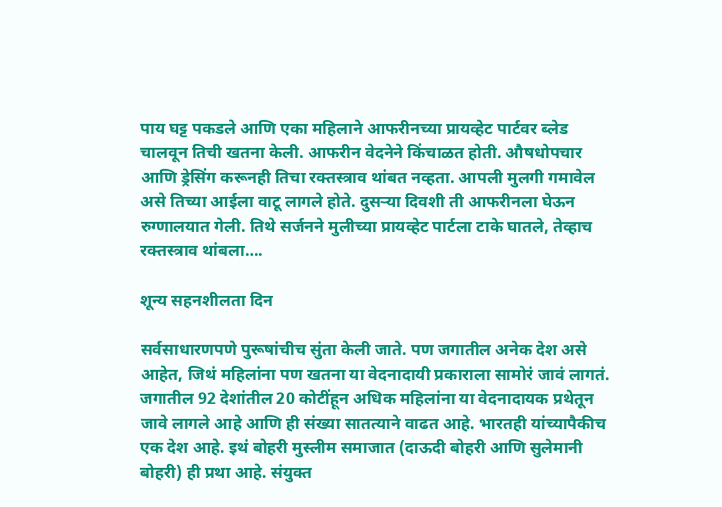पाय घट्ट पकडले आणि एका महिलाने आफरीनच्या प्रायव्हेट पार्टवर ब्लेड चालवून तिची खतना केली. आफरीन वेदनेने किंचाळत होती. औषधोपचार आणि ड्रेसिंग करूनही तिचा रक्तस्त्राव थांबत नव्हता. आपली मुलगी गमावेल असे तिच्या आईला वाटू लागले होते. दुसऱ्या दिवशी ती आफरीनला घेऊन रुग्णालयात गेली. तिथे सर्जनने मुलीच्या प्रायव्हेट पार्टला टाके घातले, तेव्हाच रक्तस्त्राव थांबला….

शून्य सहनशीलता दिन

सर्वसाधारणपणे पुरूषांचीच सुंता केली जाते. पण जगातील अनेक देश असे आहेत, जिथं महिलांना पण खतना या वेदनादायी प्रकाराला सामोरं जावं लागतं. जगातील 92 देशांतील 20 कोटींहून अधिक महिलांना या वेदनादायक प्रथेतून जावे लागले आहे आणि ही संख्या सातत्याने वाढत आहे. भारतही यांच्यापैकीच एक देश आहे. इथं बोहरी मुस्लीम समाजात (दाऊदी बोहरी आणि सुलेमानी बोहरी) ही प्रथा आहे. संयुक्त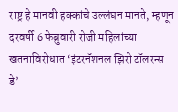राष्ट्र हे मानवी हक्कांचे उल्लंघन मानते, म्हणून दरवर्षी 6 फेब्रुवारी रोजी महिलांच्या खतनाविरोधात ‘इंटरनॅशनल झिरो टॉलरन्स डे’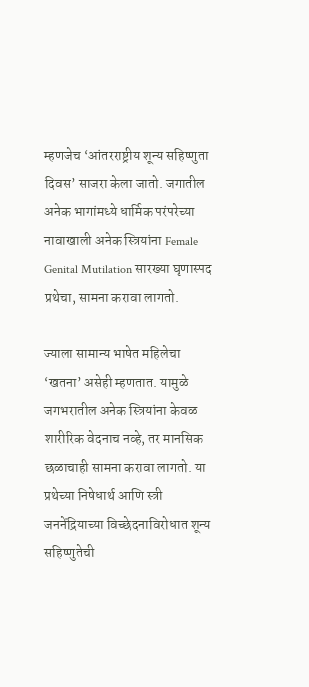म्हणजेच ‘आंतरराष्ट्रीय शून्य सहिष्णुता दिवस’ साजरा केला जातो. जगातील अनेक भागांमध्ये धार्मिक परंपरेच्या नावाखाली अनेक स्त्रियांना Female Genital Mutilation सारख्या घृणास्पद प्रथेचा, सामना करावा लागतो.

ज्याला सामान्य भाषेत महिलेचा ‘खतना’ असेही म्हणतात. यामुळे जगभरातील अनेक स्त्रियांना केवळ शारीरिक वेदनाच नव्हे, तर मानसिक छळाचाही सामना करावा लागतो. या प्रथेच्या निषेधार्थ आणि स्त्री जननेंद्रियाच्या विच्छेदनाविरोधात शून्य सहिष्णुतेची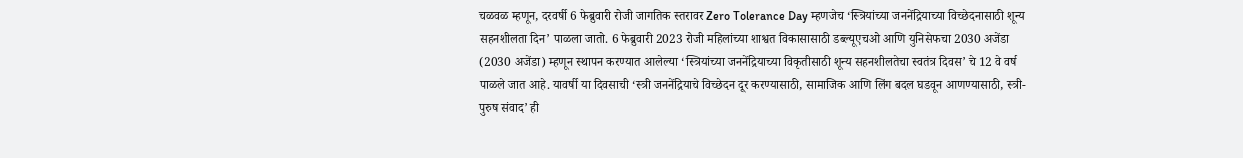चळवळ म्हणून, दरवर्षी 6 फेब्रुवारी रोजी जागतिक स्तरावर Zero Tolerance Day म्हणजेच ‘स्त्रियांच्या जननेंद्रियाच्या विच्छेदनासाठी शून्य सहनशीलता दिन’ पाळला जातो. 6 फेब्रुवारी 2023 रोजी महिलांच्या शाश्वत विकासासाठी डब्ल्यूएचओ आणि युनिसेफचा 2030 अजेंडा (2030 अजेंडा) म्हणून स्थापन करण्यात आलेल्या ‘स्त्रियांच्या जननेंद्रियाच्या विकृतीसाठी शून्य सहनशीलतेचा स्वतंत्र दिवस’ चे 12 वे वर्ष पाळले जात आहे. यावर्षी या दिवसाची ‘स्त्री जननेंद्रियाचे विच्छेदन दूर करण्यासाठी, सामाजिक आणि लिंग बदल घडवून आणण्यासाठी, स्त्री-पुरुष संवाद’ ही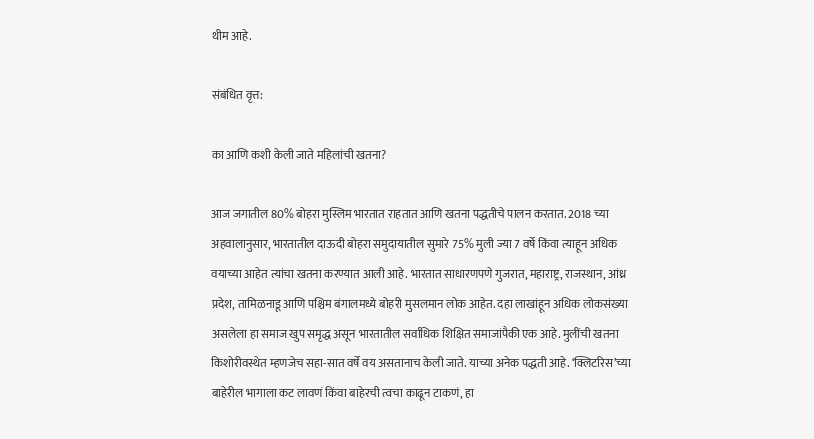थीम आहे.

संबंधित वृत्त:

का आणि कशी केली जाते महिलांची खतना?

आज जगातील 80% बोहरा मुस्लिम भारतात राहतात आणि खतना पद्धतीचे पालन करतात. 2018 च्या अहवालानुसार, भारतातील दाऊदी बोहरा समुदायातील सुमारे 75% मुली ज्या 7 वर्षे किंवा त्याहून अधिक वयाच्या आहेत त्यांचा खतना करण्यात आली आहे. भारतात साधारणपणे गुजरात, महाराष्ट्र, राजस्थान, आंध्र प्रदेश, तामिळनाडू आणि पश्चिम बंगालमध्ये बोहरी मुसलमान लोक आहेत. दहा लाखांहून अधिक लोकसंख्या असलेला हा समाज खुप समृद्ध असून भारतातील सर्वाधिक शिक्षित समाजांपैकी एक आहे. मुलींची खतना किशोरीवस्थेत म्हणजेच सहा-सात वर्षे वय असतानाच केली जाते. याच्या अनेक पद्धती आहे. ‘क्लिटरिस’च्या बाहेरील भागाला कट लावणं किंवा बाहेरची त्वचा काढून टाकणं, हा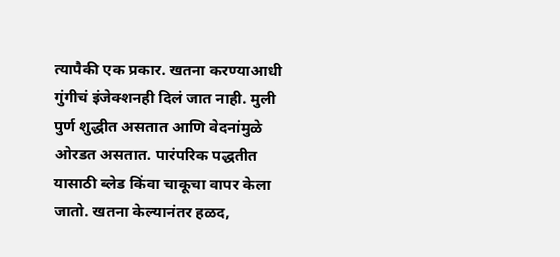त्यापैकी एक प्रकार. खतना करण्याआधी गुंगीचं इंजेक्शनही दिलं जात नाही. मुली पुर्ण शुद्धीत असतात आणि वेदनांमुळे ओरडत असतात. पारंपरिक पद्धतीत यासाठी ब्लेड किंवा चाकूचा वापर केला जातो. खतना केल्यानंतर हळद,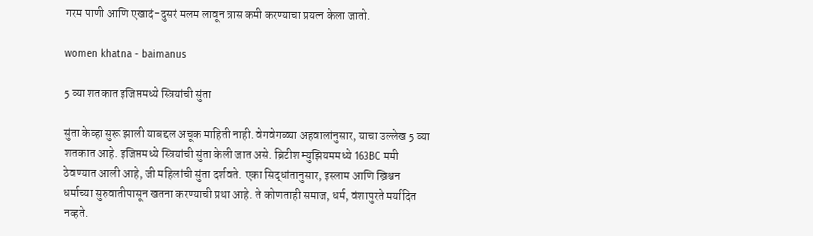गरम पाणी आणि एखादं-दुसरं मलम लावून त्रास कमी करण्याचा प्रयत्न केला जातो.

women khatna - baimanus

5 व्या शतकात इजिप्तमध्ये स्त्रियांची सुंता

सुंता केव्हा सुरू झाली याबद्दल अचूक माहिती नाही. वेगवेगळ्या अहवालांनुसार, याचा उल्लेख 5 व्या शतकात आहे. इजिप्तमध्ये स्त्रियांची सुंता केली जात असे. ब्रिटीश म्युझियममध्ये 163BC ममी ठेवण्यात आली आहे, जी महिलांची सुंता दर्शवते. एका सिद्धांतानुसार, इस्लाम आणि ख्रिश्चन धर्माच्या सुरुवातीपासून खतना करण्याची प्रथा आहे. ते कोणताही समाज, धर्म, वंशापुरते मर्यादित नव्हते.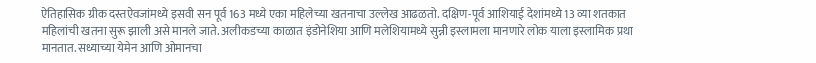ऐतिहासिक ग्रीक दस्तऐवजांमध्ये इसवी सन पूर्व 163 मध्ये एका महिलेच्या खतनाचा उल्लेख आढळतो. दक्षिण-पूर्व आशियाई देशांमध्ये 13 व्या शतकात महिलांची खतना सुरू झाली असे मानले जाते. अलीकडच्या काळात इंडोनेशिया आणि मलेशियामध्ये सुन्नी इस्लामला मानणारे लोक याला इस्लामिक प्रथा मानतात. सध्याच्या येमेन आणि ओमानचा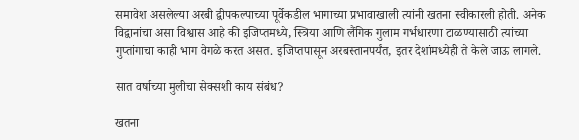समावेश असलेल्या अरबी द्वीपकल्पाच्या पूर्वेकडील भागाच्या प्रभावाखाली त्यांनी खतना स्वीकारली होती. अनेक विद्वानांचा असा विश्वास आहे की इजिप्तमध्ये, स्त्रिया आणि लैंगिक गुलाम गर्भधारणा टाळण्यासाठी त्यांच्या गुप्तांगाचा काही भाग वेगळे करत असत. इजिप्तपासून अरबस्तानपर्यंत, इतर देशांमध्येही ते केले जाऊ लागले.

सात वर्षाच्या मुलीचा सेक्सशी काय संबंध?

खतना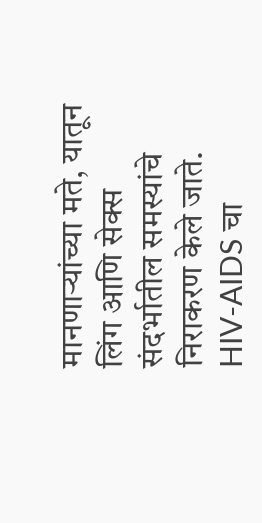मानणाऱ्यांच्या मते, यातून लिंग आणि सेक्स संदर्भातील समस्यांचे निराकरण केले जाते. HIV-AIDS चा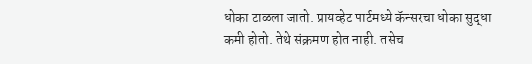धोका टाळला जातो. प्रायव्हेट पार्टमध्ये कॅन्सरचा धोका सुद्धा कमी होतो. तेथे संक्रमण होत नाही. तसेच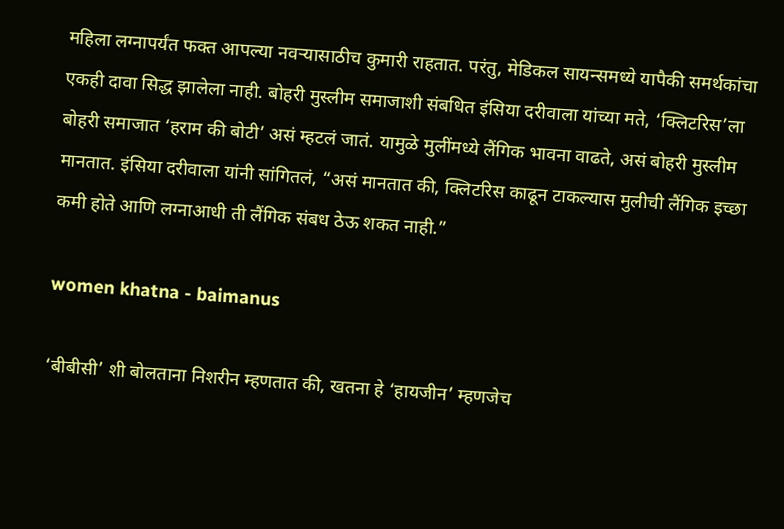महिला लग्नापर्यंत फक्त आपल्या नवऱ्यासाठीच कुमारी राहतात. परंतु, मेडिकल सायन्समध्ये यापैकी समर्थकांचा एकही दावा सिद्ध झालेला नाही. बोहरी मुस्लीम समाजाशी संबधित इंसिया दरीवाला यांच्या मते, ‘क्लिटरिस’ला बोहरी समाजात ‘हराम की बोटी’ असं म्हटलं जातं. यामुळे मुलींमध्ये लैंगिक भावना वाढते, असं बोहरी मुस्लीम मानतात. इंसिया दरीवाला यांनी सांगितलं, “असं मानतात की, क्लिटरिस काढून टाकल्यास मुलीची लैंगिक इच्छा कमी होते आणि लग्नाआधी ती लैंगिक संबध ठेऊ शकत नाही.”

women khatna - baimanus

‘बीबीसी’ शी बोलताना निशरीन म्हणतात की, खतना हे ‘हायजीन’ म्हणजेच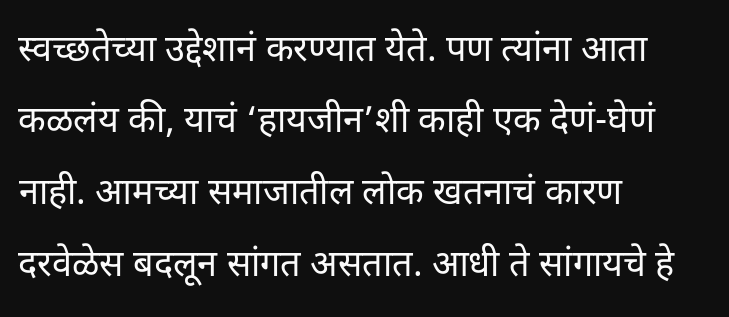स्वच्छतेच्या उद्देशानं करण्यात येते. पण त्यांना आता कळलंय की, याचं ‘हायजीन’शी काही एक देणं-घेणं नाही. आमच्या समाजातील लोक खतनाचं कारण दरवेळेस बदलून सांगत असतात. आधी ते सांगायचे हे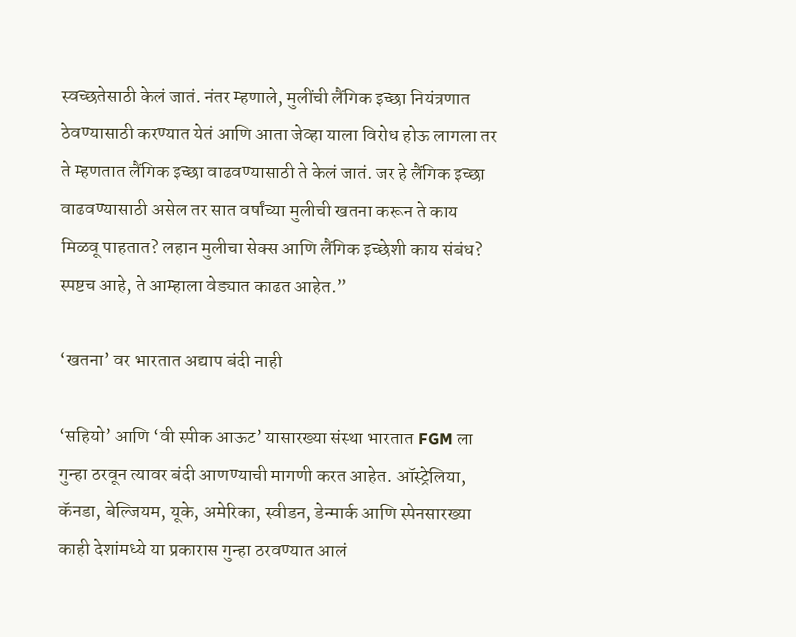स्वच्छतेसाठी केलं जातं. नंतर म्हणाले, मुलींची लैंगिक इच्छा नियंत्रणात ठेवण्यासाठी करण्यात येतं आणि आता जेव्हा याला विरोध होऊ लागला तर ते म्हणतात लैंगिक इच्छा वाढवण्यासाठी ते केलं जातं. जर हे लैंगिक इच्छा वाढवण्यासाठी असेल तर सात वर्षांच्या मुलीची खतना करून ते काय मिळवू पाहतात? लहान मुलीचा सेक्स आणि लैंगिक इच्छेशी काय संबंध? स्पष्टच आहे, ते आम्हाला वेड्यात काढत आहेत.”

‘खतना’ वर भारतात अद्याप बंदी नाही

‘सहियो’ आणि ‘वी स्पीक आऊट’ यासारख्या संस्था भारतात FGM ला गुन्हा ठरवून त्यावर बंदी आणण्याची मागणी करत आहेत. ऑस्ट्रेलिया, कॅनडा, बेल्जियम, यूके, अमेरिका, स्वीडन, डेन्मार्क आणि स्पेनसारख्या काही देशांमध्ये या प्रकारास गुन्हा ठरवण्यात आलं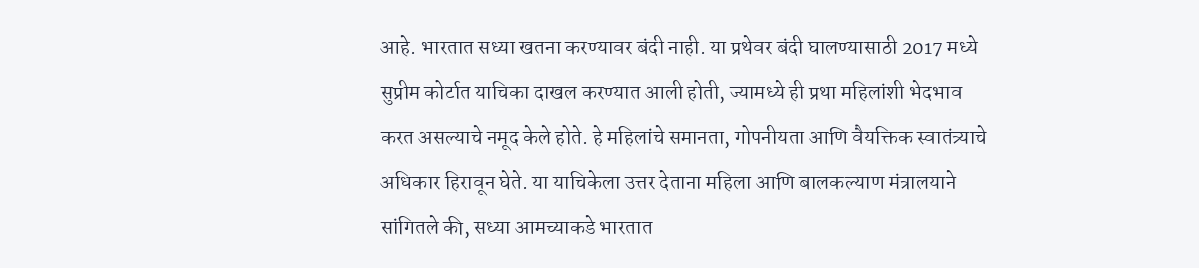आहे. भारतात सध्या खतना करण्यावर बंदी नाही. या प्रथेवर बंदी घालण्यासाठी 2017 मध्ये सुप्रीम कोर्टात याचिका दाखल करण्यात आली होती, ज्यामध्ये ही प्रथा महिलांशी भेदभाव करत असल्याचे नमूद केले होते. हे महिलांचे समानता, गोपनीयता आणि वैयक्तिक स्वातंत्र्याचे अधिकार हिरावून घेते. या याचिकेला उत्तर देताना महिला आणि बालकल्याण मंत्रालयाने सांगितले की, सध्या आमच्याकडे भारतात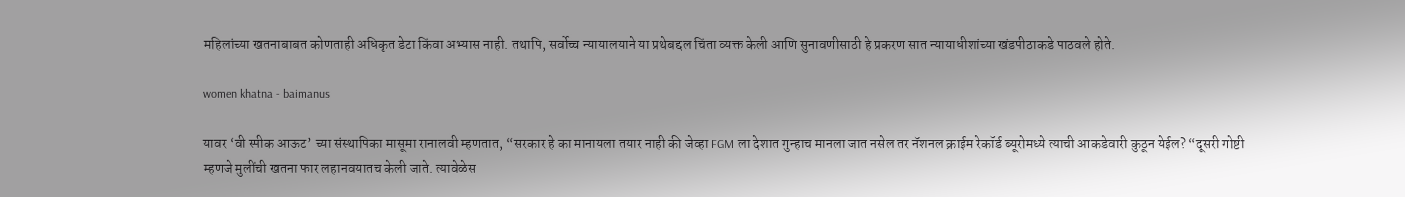महिलांच्या खतनाबाबत कोणताही अधिकृत डेटा किंवा अभ्यास नाही. तथापि, सर्वोच्च न्यायालयाने या प्रथेबद्दल चिंता व्यक्त केली आणि सुनावणीसाठी हे प्रकरण सात न्यायाधीशांच्या खंडपीठाकडे पाठवले होते.

women khatna - baimanus

यावर ‘वी स्पीक आऊट’ च्या संस्थापिका मासूमा रानालवी म्हणतात, “सरकार हे का मानायला तयार नाही की जेव्हा FGM ला देशात गुन्हाच मानला जात नसेल तर नॅशनल क्राईम रेकॉर्ड ब्यूरोमध्ये त्याची आकडेवारी कुठून येईल? “दूसरी गोष्टी म्हणजे मुलींची खतना फार लहानवयातच केली जाते. त्यावेळेस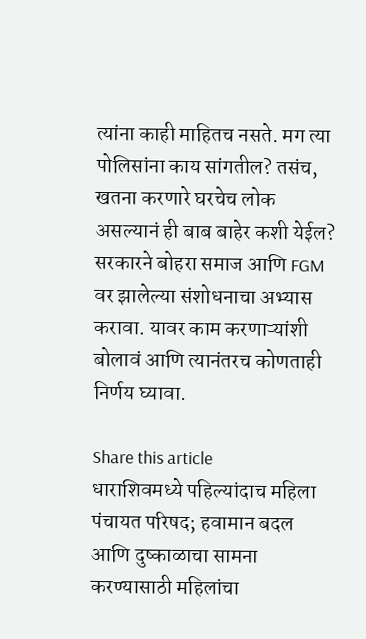त्यांना काही माहितच नसते. मग त्या पोलिसांना काय सांगतील? तसंच, खतना करणारे घरचेच लोक असल्यानं ही बाब बाहेर कशी येईल? सरकारने बोहरा समाज आणि FGM वर झालेल्या संशोधनाचा अभ्यास करावा. यावर काम करणाऱ्यांशी बोलावं आणि त्यानंतरच कोणताही निर्णय घ्यावा.

Share this article
धाराशिवमध्ये पहिल्यांदाच महिला पंचायत परिषद; हवामान बदल आणि दुष्काळाचा सामना करण्यासाठी महिलांचा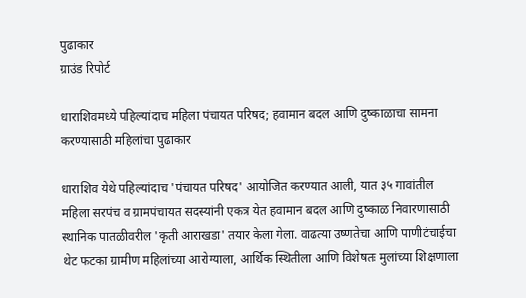पुढाकार
ग्राउंड रिपोर्ट

धाराशिवमध्ये पहिल्यांदाच महिला पंचायत परिषद; हवामान बदल आणि दुष्काळाचा सामना करण्यासाठी महिलांचा पुढाकार

धाराशिव येथे पहिल्यांदाच 'पंचायत परिषद' आयोजित करण्यात आली, यात ३५ गावांतील महिला सरपंच व ग्रामपंचायत सदस्यांनी एकत्र येत हवामान बदल आणि दुष्काळ निवारणासाठी स्थानिक पातळीवरील 'कृती आराखडा' तयार केला गेला. वाढत्या उष्णतेचा आणि पाणीटंचाईचा थेट फटका ग्रामीण महिलांच्या आरोग्याला, आर्थिक स्थितीला आणि विशेषतः मुलांच्या शिक्षणाला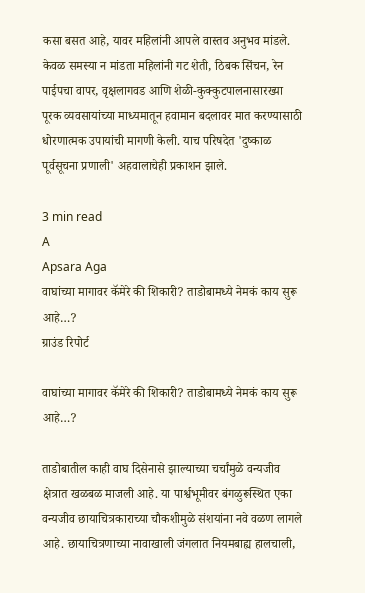कसा बसत आहे, यावर महिलांनी आपले वास्तव अनुभव मांडले. केवळ समस्या न मांडता महिलांनी गट शेती, ठिबक सिंचन, रेन पाईपचा वापर, वृक्षलागवड आणि शेळी-कुक्कुटपालनासारख्या पूरक व्यवसायांच्या माध्यमातून हवामान बदलावर मात करण्यासाठी धोरणात्मक उपायांची मागणी केली. याच परिषदेत 'दुष्काळ पूर्वसूचना प्रणाली' अहवालाचेही प्रकाशन झाले.

3 min read
A
Apsara Aga
वाघांच्या मागावर कॅमेरे की शिकारी? ताडोबामध्ये नेमकं काय सुरू आहे…?
ग्राउंड रिपोर्ट

वाघांच्या मागावर कॅमेरे की शिकारी? ताडोबामध्ये नेमकं काय सुरू आहे…?

ताडोबातील काही वाघ दिसेनासे झाल्याच्या चर्चांमुळे वन्यजीव क्षेत्रात खळबळ माजली आहे. या पार्श्वभूमीवर बंगळुरूस्थित एका वन्यजीव छायाचित्रकाराच्या चौकशीमुळे संशयांना नवे वळण लागले आहे. छायाचित्रणाच्या नावाखाली जंगलात नियमबाह्य हालचाली,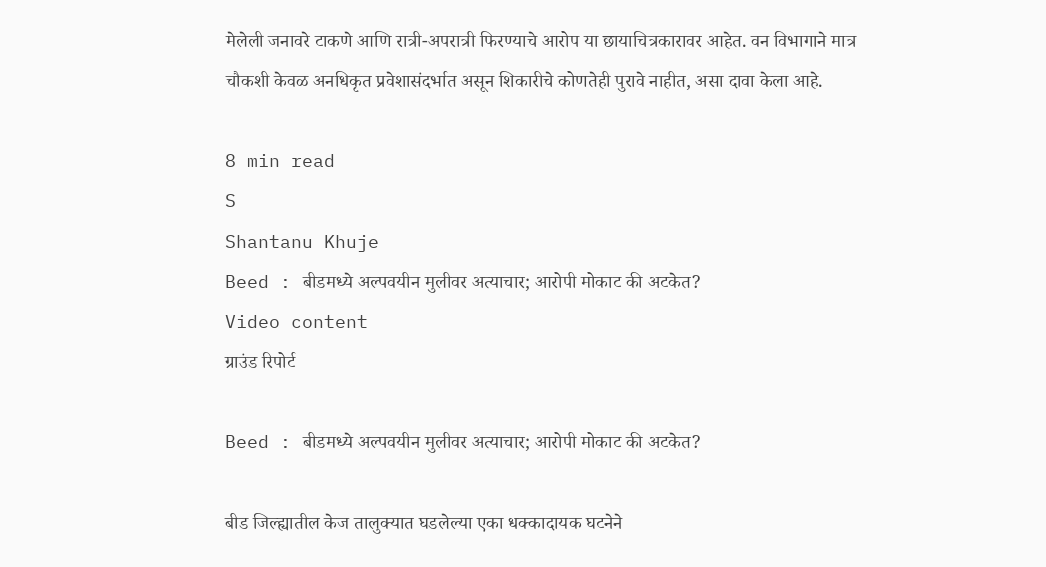मेलेली जनावरे टाकणे आणि रात्री-अपरात्री फिरण्याचे आरोप या छायाचित्रकारावर आहेत. वन विभागाने मात्र चौकशी केवळ अनधिकृत प्रवेशासंदर्भात असून शिकारीचे कोणतेही पुरावे नाहीत, असा दावा केला आहे.

8 min read
S
Shantanu Khuje
Beed : बीडमध्ये अल्पवयीन मुलीवर अत्याचार; आरोपी मोकाट की अटकेत?
Video content
ग्राउंड रिपोर्ट

Beed : बीडमध्ये अल्पवयीन मुलीवर अत्याचार; आरोपी मोकाट की अटकेत?

बीड जिल्ह्यातील केज तालुक्यात घडलेल्या एका धक्कादायक घटनेने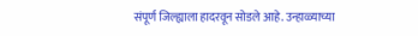संपूर्ण जिल्ह्याला हादरवून सोडले आहे. उन्हाळ्याच्या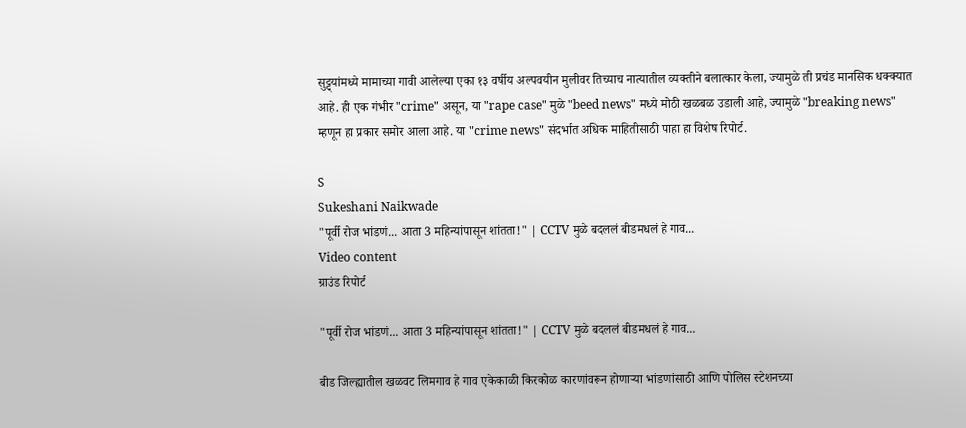सुट्ट्यांमध्ये मामाच्या गावी आलेल्या एका १३ वर्षीय अल्पवयीन मुलीवर तिच्याच नात्यातील व्यक्तीने बलात्कार केला, ज्यामुळे ती प्रचंड मानसिक धक्क्यात आहे. ही एक गंभीर "crime" असून, या "rape case" मुळे "beed news" मध्ये मोठी खळबळ उडाली आहे, ज्यामुळे "breaking news" म्हणून हा प्रकार समोर आला आहे. या "crime news" संदर्भात अधिक माहितीसाठी पाहा हा विशेष रिपोर्ट.

S
Sukeshani Naikwade
"पूर्वी रोज भांडणं... आता 3 महिन्यांपासून शांतता!" | CCTV मुळे बदललं बीडमधलं हे गाव...
Video content
ग्राउंड रिपोर्ट

"पूर्वी रोज भांडणं... आता 3 महिन्यांपासून शांतता!" | CCTV मुळे बदललं बीडमधलं हे गाव...

बीड जिल्ह्यातील खळवट लिमगाव हे गाव एकेकाळी किरकोळ कारणांवरून होणाऱ्या भांडणांसाठी आणि पोलिस स्टेशनच्या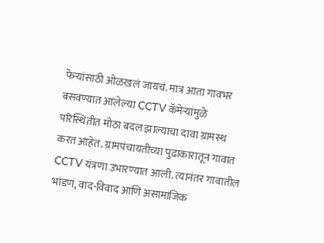फेऱ्यांसाठी ओळखलं जायचं. मात्र आता गावभर बसवण्यात आलेल्या CCTV कॅमेऱ्यांमुळे परिस्थितीत मोठा बदल झाल्याचा दावा ग्रामस्थ करत आहेत. ग्रामपंचायतीच्या पुढाकारातून गावात CCTV यंत्रणा उभारण्यात आली. त्यानंतर गावातील भांडणं, वाद-विवाद आणि असामाजिक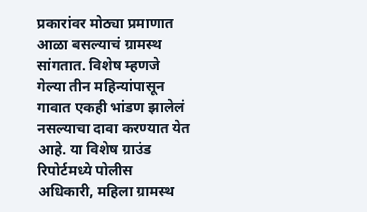प्रकारांवर मोठ्या प्रमाणात आळा बसल्याचं ग्रामस्थ सांगतात. विशेष म्हणजे गेल्या तीन महिन्यांपासून गावात एकही भांडण झालेलं नसल्याचा दावा करण्यात येत आहे. या विशेष ग्राउंड रिपोर्टमध्ये पोलीस अधिकारी, महिला ग्रामस्थ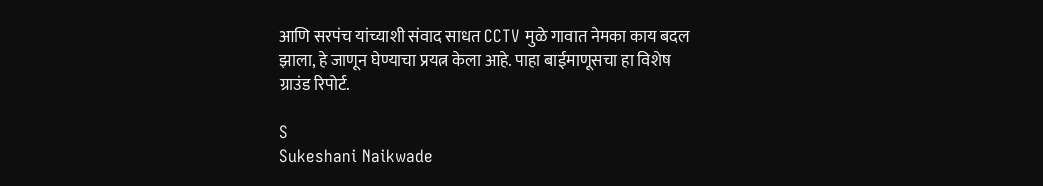आणि सरपंच यांच्याशी संवाद साधत CCTV मुळे गावात नेमका काय बदल झाला, हे जाणून घेण्याचा प्रयत्न केला आहे. पाहा बाईमाणूसचा हा विशेष ग्राउंड रिपोर्ट.

S
Sukeshani Naikwade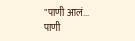"पाणी आलं... पाणी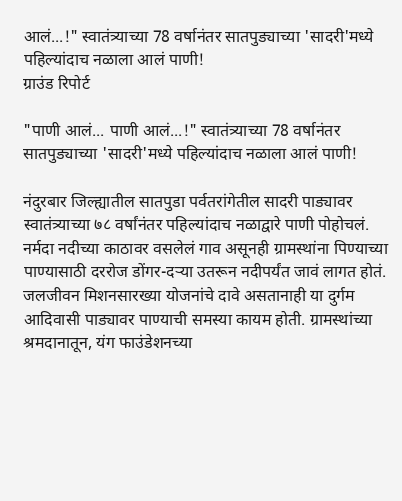आलं...!" स्वातंत्र्याच्या 78 वर्षानंतर सातपुड्याच्या 'सादरी'मध्ये पहिल्यांदाच नळाला आलं पाणी!
ग्राउंड रिपोर्ट

"पाणी आलं... पाणी आलं...!" स्वातंत्र्याच्या 78 वर्षानंतर सातपुड्याच्या 'सादरी'मध्ये पहिल्यांदाच नळाला आलं पाणी!

नंदुरबार जिल्ह्यातील सातपुडा पर्वतरांगेतील सादरी पाड्यावर स्वातंत्र्याच्या ७८ वर्षांनंतर पहिल्यांदाच नळाद्वारे पाणी पोहोचलं. नर्मदा नदीच्या काठावर वसलेलं गाव असूनही ग्रामस्थांना पिण्याच्या पाण्यासाठी दररोज डोंगर-दऱ्या उतरून नदीपर्यंत जावं लागत होतं. जलजीवन मिशनसारख्या योजनांचे दावे असतानाही या दुर्गम आदिवासी पाड्यावर पाण्याची समस्या कायम होती. ग्रामस्थांच्या श्रमदानातून, यंग फाउंडेशनच्या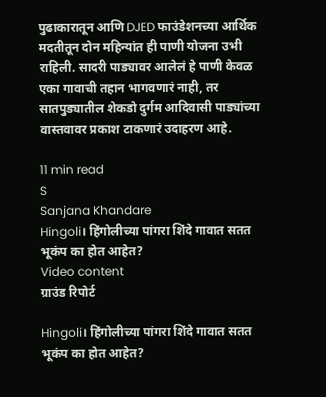पुढाकारातून आणि DJED फाउंडेशनच्या आर्थिक मदतीतून दोन महिन्यांत ही पाणी योजना उभी राहिली. सादरी पाड्यावर आलेलं हे पाणी केवळ एका गावाची तहान भागवणारं नाही, तर सातपुड्यातील शेकडो दुर्गम आदिवासी पाड्यांच्या वास्तवावर प्रकाश टाकणारं उदाहरण आहे.

11 min read
S
Sanjana Khandare
Hingoli। हिंगोलीच्या पांगरा शिंदे गावात सतत भूकंप का होत आहेत?
Video content
ग्राउंड रिपोर्ट

Hingoli। हिंगोलीच्या पांगरा शिंदे गावात सतत भूकंप का होत आहेत?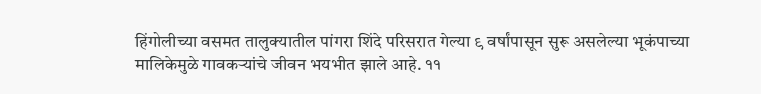हिंगोलीच्या वसमत तालुक्यातील पांगरा शिंदे परिसरात गेल्या ९ वर्षांपासून सुरू असलेल्या भूकंपाच्या मालिकेमुळे गावकऱ्यांचे जीवन भयभीत झाले आहे. ११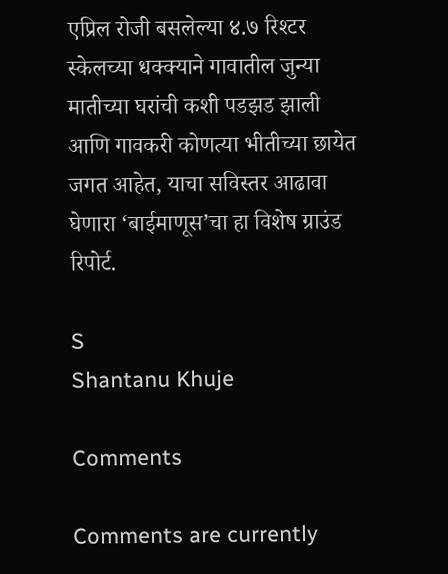एप्रिल रोजी बसलेल्या ४.७ रिश्टर स्केलच्या धक्क्याने गावातील जुन्या मातीच्या घरांची कशी पडझड झाली आणि गावकरी कोणत्या भीतीच्या छायेत जगत आहेत, याचा सविस्तर आढावा घेणारा ‘बाईमाणूस’चा हा विशेष ग्राउंड रिपोर्ट.

S
Shantanu Khuje

Comments

Comments are currently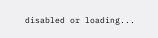disabled or loading...